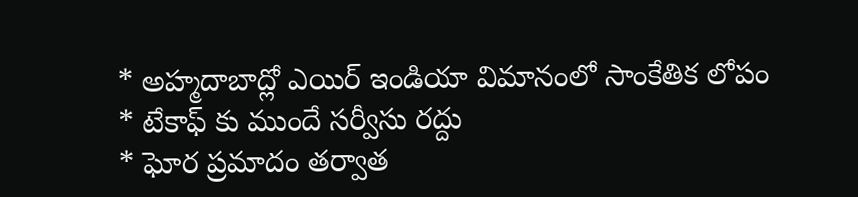* అహ్మదాబాద్లో ఎయిర్ ఇండియా విమానంలో సాంకేతిక లోపం
* టేకాఫ్ కు ముందే సర్వీసు రద్దు
* ఘోర ప్రమాదం తర్వాత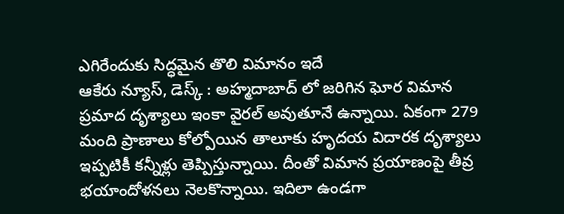ఎగిరేందుకు సిద్ధమైన తొలి విమానం ఇదే
ఆకేరు న్యూస్, డెస్క్ : అహ్మదాబాద్ లో జరిగిన ఘోర విమాన ప్రమాద దృశ్యాలు ఇంకా వైరల్ అవుతూనే ఉన్నాయి. ఏకంగా 279 మంది ప్రాణాలు కోల్పోయిన తాలూకు హృదయ విదారక దృశ్యాలు ఇప్పటికీ కన్నీళ్లు తెప్పిస్తున్నాయి. దీంతో విమాన ప్రయాణంపై తీవ్ర భయాందోళనలు నెలకొన్నాయి. ఇదిలా ఉండగా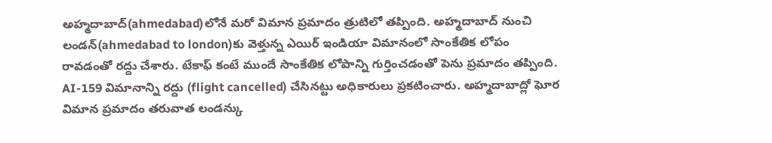అహ్మదాబాద్(ahmedabad)లోనే మరో విమాన ప్రమాదం త్రుటిలో తప్పింది. అహ్మదాబాద్ నుంచి లండన్(ahmedabad to london)కు వెళ్తున్న ఎయిర్ ఇండియా విమానంలో సాంకేతిక లోపం రావడంతో రద్దు చేశారు. టేకాఫ్ కంటే ముందే సాంకేతిక లోపాన్ని గుర్తించడంతో పెను ప్రమాదం తప్పింది. AI-159 విమానాన్ని రద్దు (flight cancelled) చేసినట్టు అధికారులు ప్రకటించారు. అహ్మదాబాద్లో ఘోర విమాన ప్రమాదం తరువాత లండన్కు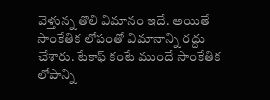వెళ్తున్న తొలి విమానం ఇదే. అయితే సాంకేతిక లోపంతో విమానాన్ని రద్దు చేశారు. టేకాఫ్ కంటే ముందే సాంకేతిక లోపాన్ని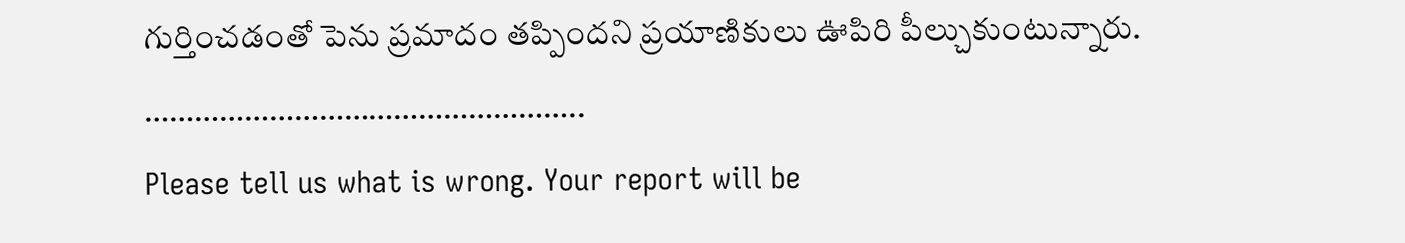గుర్తించడంతో పెను ప్రమాదం తప్పిందని ప్రయాణికులు ఊపిరి పీల్చుకుంటున్నారు.
……………………………………………..
Please tell us what is wrong. Your report will be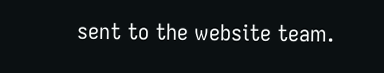sent to the website team.